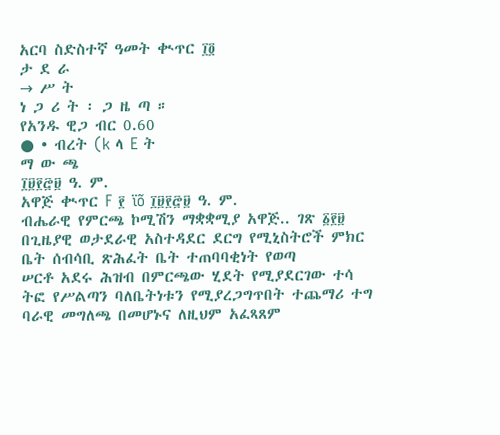አርባ ስድስተኛ ዓመት ቊጥር ፲፬
ታ ደ ራ
→ ሥ ት
ነ ጋ ሪ ት ፡ ጋ ዜ ጣ ።
የአንዱ ዊጋ ብር 0.60
● • ብረት (k ላ E ት
ማ ው ጫ
፲፱፻፸፱ ዓ. ም.
አዋጅ ቊጥር F ፻ ïõ ፲፱፻፸፱ ዓ. ም.
ብሔራዊ የምርጫ ኮሚሽን ማቋቋሚያ አዋጅ.. ገጽ ፩፻፱
በጊዜያዊ ወታደራዊ አስተዳደር ደርግ የሚኒስትሮች ምክር ቤት ሰብሳቢ ጽሕፈት ቤት ተጠባባቂነት የወጣ
ሠርቶ አደሩ ሕዝብ በምርጫው ሂደት የሚያደርገው ተሳ ትፎ የሥልጣን ባለቤትነቱን የሚያረጋግጥበት ተጨማሪ ተግ ባራዊ መግለጫ በመሆኑና ለዚህም አፈጻጸም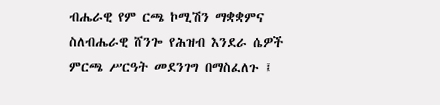ብሔራዊ የም ርጫ ኮሚሽን ማቋቋምና ስለብሔራዊ ሸንጐ የሕዝብ እንደራ ሴዎች ምርጫ ሥርዓት መደንገግ በማስፈለጉ ፤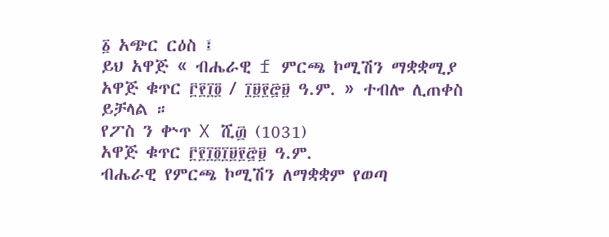፩ አጭር ርዕስ ፤
ይህ አዋጅ « ብሔራዊ f ምርጫ ኮሚሽን ማቋቋሚያ አዋጅ ቁጥር ፫፻፲፬ / ፲፱፻፸፱ ዓ.ም. » ተብሎ ሊጠቀስ ይቻላል ።
የፖስ ን ቍጥ X ሺ፴ (1031)
አዋጅ ቁጥር ፫፻፲፬፲፱፻፸፱ ዓ.ም.
ብሔራዊ የምርጫ ኮሚሽን ለማቋቋም የወጣ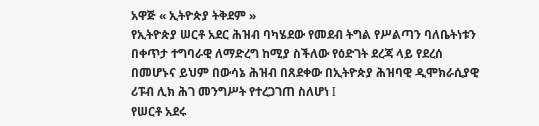አዋጅ « ኢትዮጵያ ትቅደም »
የኢትዮጵያ ሠርቶ አደር ሕዝብ ባካሄደው የመደብ ትግል የሥልጣን ባለቤትነቱን በቀጥታ ተግባራዊ ለማድረግ ከሚያ ስችለው የዕድገት ደረጃ ላይ የደረሰ በመሆኑና ይህም በውሳኔ ሕዝብ በጸደቀው በኢትዮጵያ ሕዝባዊ ዲሞክራሲያዊ ሪፑብ ሊክ ሕገ መንግሥት የተረጋገጠ ስለሆነ I
የሠርቶ አደሩ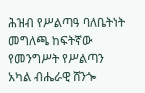ሕዝብ የሥልጣዓ ባለቤትነት መግለጫ ከፍትኛው የመንግሥት የሥልጣን አካል ብሔራዊ ሸንጐ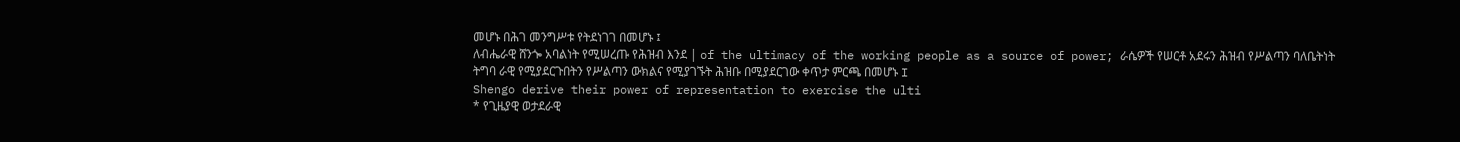መሆኑ በሕገ መንግሥቱ የትደነገገ በመሆኑ ፤
ለብሔራዊ ሸንጐ አባልነት የሚሠረጡ የሕዝብ እንደ | of the ultimacy of the working people as a source of power; ራሴዎች የሠርቶ አደሩን ሕዝብ የሥልጣን ባለቤትነት ትግባ ራዊ የሚያደርጉበትን የሥልጣን ውክልና የሚያገኙት ሕዝቡ በሚያደርገው ቀጥታ ምርጫ በመሆኑ I
Shengo derive their power of representation to exercise the ulti
* የጊዜያዊ ወታደራዊ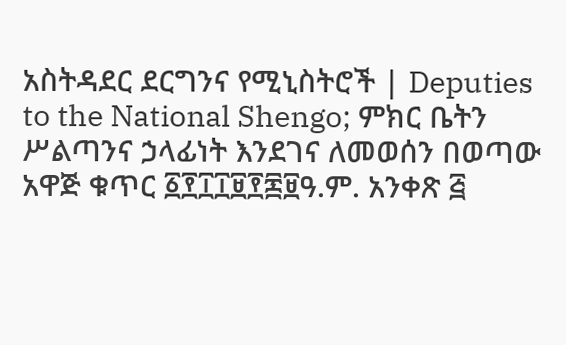አስትዳደር ደርግንና የሚኒስትሮች | Deputies to the National Shengo; ምክር ቤትን ሥልጣንና ኃላፊነት እንደገና ለመወሰን በወጣው አዋጅ ቁጥር ፩፻፲፲፱፻፷፱ዓ.ም. አንቀጽ ፭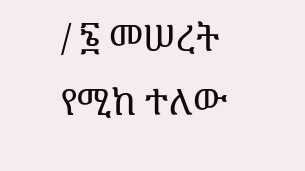/ ፮ መሠረት የሚከ ተለው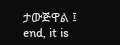ታውጅዋል ፤
end, it is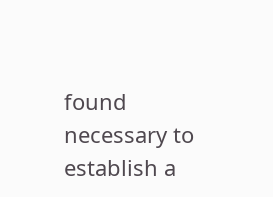found necessary to establish a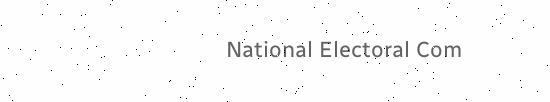National Electoral Com